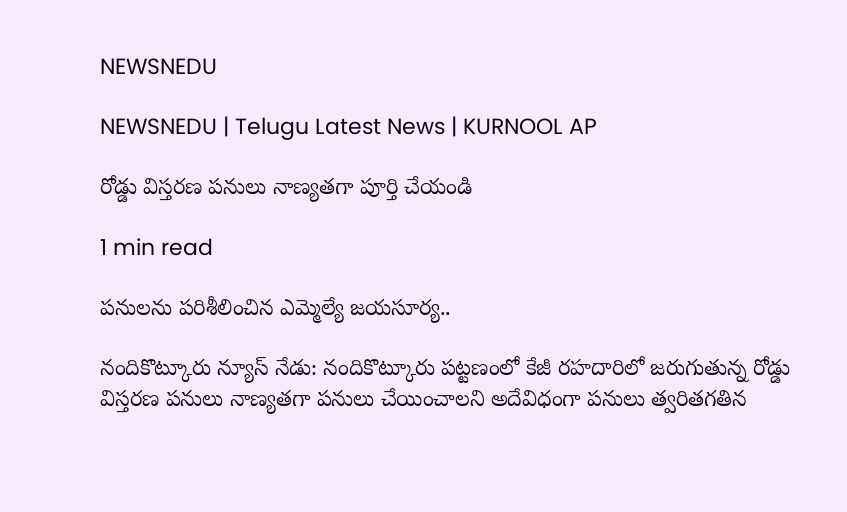NEWSNEDU

NEWSNEDU | Telugu Latest News | KURNOOL AP

రోడ్డు విస్తరణ పనులు నాణ్యతగా పూర్తి చేయండి

1 min read

పనులను పరిశీలించిన ఎమ్మెల్యే జయసూర్య..

నందికొట్కూరు న్యూస్ నేడు: నందికొట్కూరు పట్టణంలో కేజీ రహదారిలో జరుగుతున్న రోడ్డు విస్తరణ పనులు నాణ్యతగా పనులు చేయించాలని అదేవిధంగా పనులు త్వరితగతిన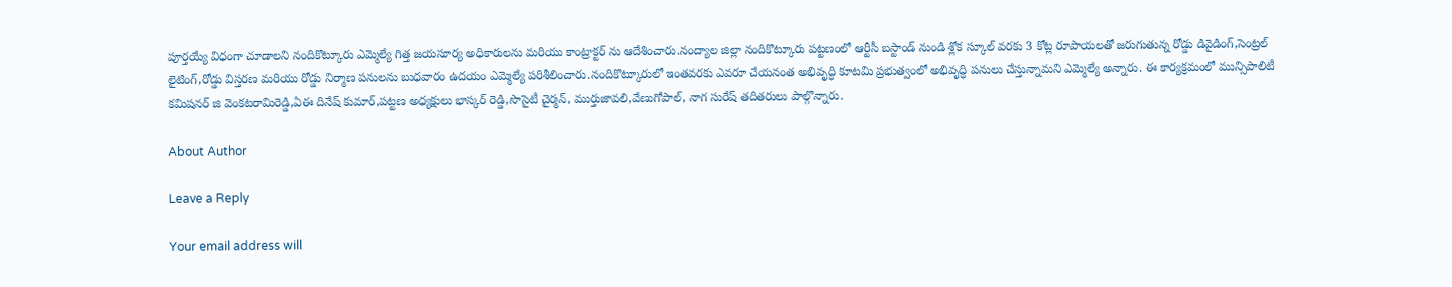పూర్తయ్యే విధంగా చూడాలని నందికొట్కూరు ఎమ్మెల్యే గిత్త జయసూర్య అధికారులను మరియు కాంట్రాక్టర్ ను ఆదేశించారు.నంద్యాల జిల్లా నందికొట్కూరు పట్టణంలో ఆర్టీసీ బస్టాండ్ నుండి శ్లోక స్కూల్ వరకు 3 కోట్ల రూపాయలతో జరుగుతున్న రోడ్డు డివైడింగ్,సెంట్రల్ లైటింగ్,రోడ్డు విస్తరణ మరియు రోడ్డు నిర్మాణ పనులను బుధవారం ఉదయం ఎమ్మెల్యే పరిశీలించారు.నందికొట్కూరులో ఇంతవరకు ఎవరూ చేయనంత అభివృద్ధి కూటమి ప్రభుత్వంలో అభివృద్ధి పనులు చేస్తున్నామని ఎమ్మెల్యే అన్నారు. ఈ కార్యక్రమంలో మున్సిపాలిటీ కమిషనర్ జి వెంకటరామిరెడ్డి,ఏఈ దినేష్ కుమార్,పట్టణ అధ్యక్షులు భాస్కర్ రెడ్డి,సొసైటీ చైర్మన్, ముర్తుజావలి,వేణుగోపాల్, నాగ సురేష్ తదితరులు పాల్గొన్నారు.

About Author

Leave a Reply

Your email address will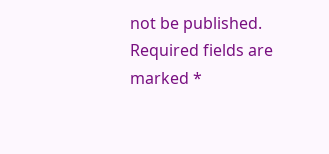not be published. Required fields are marked *